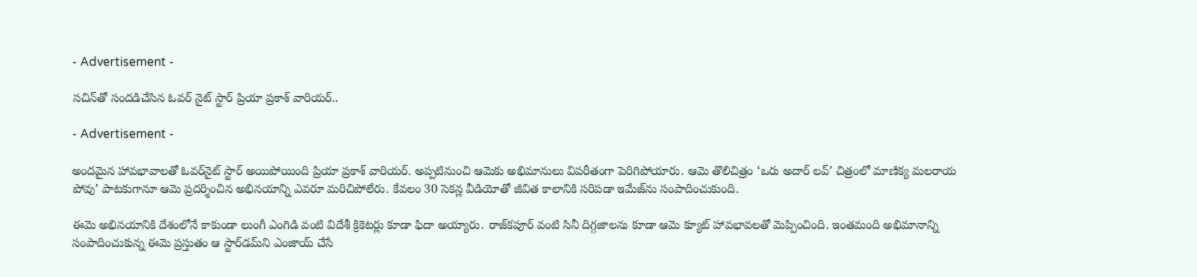- Advertisement -

స‌చిన్‌తో సంద‌డిచేసిన ఓవ‌ర్ నైట్ స్టార్‌ ప్రియా ప్రకాశ్‌ వారియర్..

- Advertisement -

అందమైన హావభావాలతో ఓవర్‌నైట్‌ స్టార్‌ అయిపోయింది ప్రియా ప్రకాశ్‌ వారియర్. అప్పటినుంచి ఆమెకు అభిమానులు విపరీతంగా పెరిగిపోయారు. ఆమె తొలిచిత్రం ‘ఒరు అదార్‌ లవ్‌’ చిత్రంలో మాణిక్య మలరాయ పోవు’ పాటకుగానూ ఆమె ప్రదర్శించిన అభినయాన్ని ఎవరూ మరిచిపోలేరు. కేవలం 30 సెకన్ల వీడియోతో జీవిత కాలానికి సరిపడా ఇమేజ్‌ను సంపాదించుకుంది.

ఈమె అభినయానికి దేశంలోనే కాకుండా లుంగీ ఎంగిడి వంటి విదేశీ క్రికెటర్లు కూడా ఫిదా అయ్యారు. రాజ్‌కపూర్‌ వంటి సినీ దిగ్గజాలను కూడా ఆమె క్యూట్‌ హావభావలతో మెప్పించింది. ఇంతమంది అభిమానాన్ని సంపాదించుకున్న ఈమె ప్రస్తుతం ఆ స్టార్‌డమ్‌ని ఎంజాయ్‌ చేసే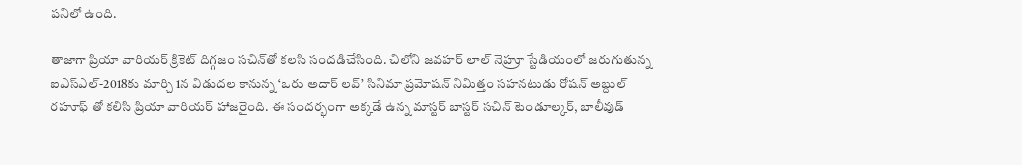పనిలో ఉంది.

తాజాగా ప్రియా వారియ‌ర్ క్రికెట్ దిగ్గ‌జం స‌చిన్‌తో క‌ల‌సి సంద‌డిచేసింది. చిలోని జవహర్‌ లాల్ నెహ్రూ స్టేడియంలో జరుగుతున్న ఐఎస్‌ఎల్‌-2018కు మార్చి 1న విడుదల కానున్న ‘ఒరు అదార్‌ లవ్‌’ సినిమా ప్రమోషన్ నిమిత్తం సహనటుడు రోషన్ అబ్దుల్ రహూఫ్ తో కలిసి ప్రియా వారియర్ హాజరైంది. ఈ సందర్భంగా అక్కడే ఉన్న మాస్టర్‌ బాస్టర్‌ సచిన్‌ టెండూల్కర్, బాలీవుడ్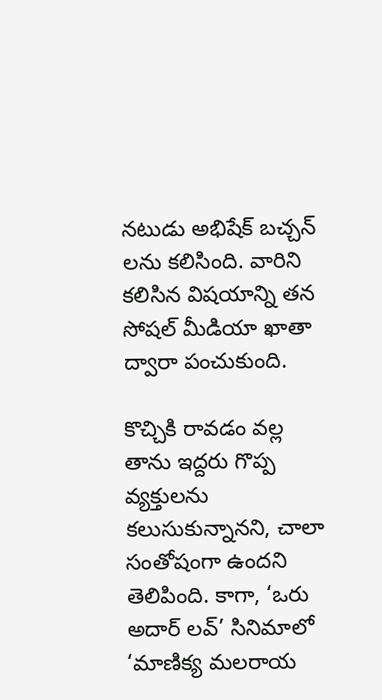నటుడు అభిషేక్‌ బచ్చన్‌ లను కలిసింది. వారిని కలిసిన విషయాన్ని తన సోషల్ మీడియా ఖాతా ద్వారా పంచుకుంది.

కొచ్చికి రావడం వల్ల తాను ఇద్దరు గొప్ప వ్యక్తులను కలుసుకున్నానని, చాలా సంతోషంగా ఉందని తెలిపింది. కాగా, ‘ఒరు అదార్‌ లవ్‌’ సినిమాలో ‘మాణిక్య మలరాయ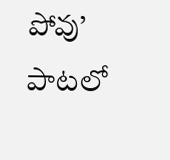పోవు’ పాటలో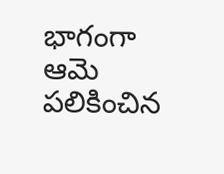భాగంగా ఆమె పలికించిన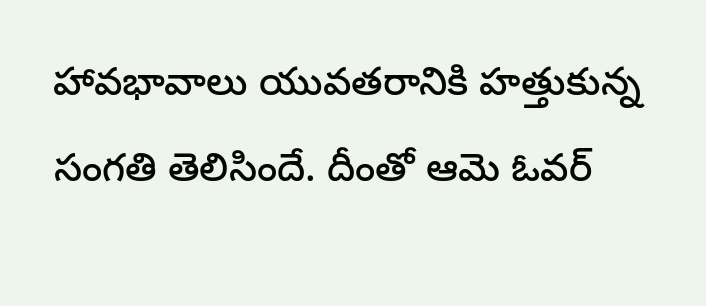హావభావాలు యువతరానికి హత్తుకున్న సంగతి తెలిసిందే. దీంతో ఆమె ఓవర్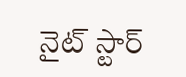నైట్ స్టార్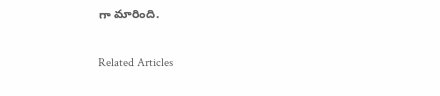గా మారింది.

Related Articles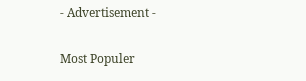- Advertisement -

Most Populer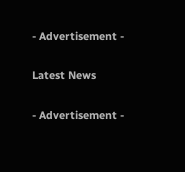- Advertisement -

Latest News

- Advertisement -